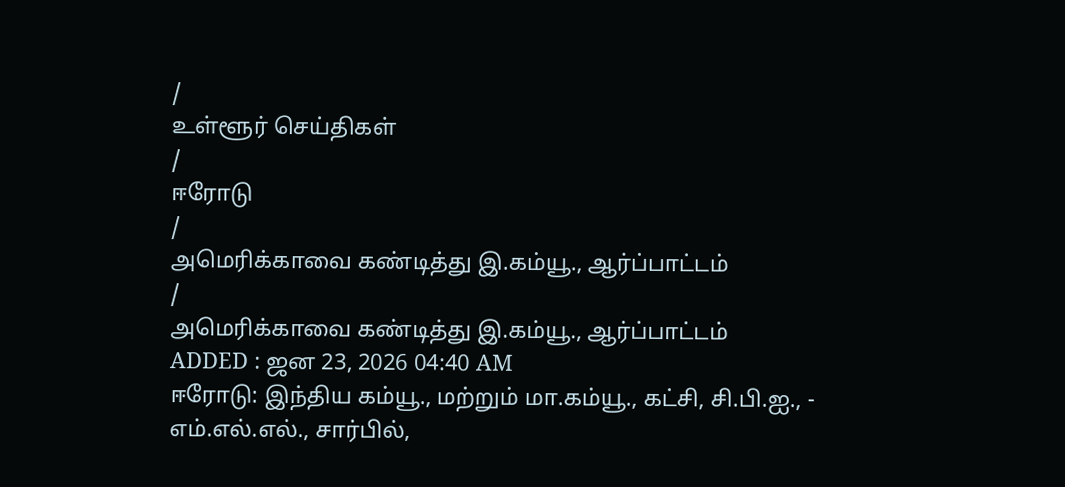/
உள்ளூர் செய்திகள்
/
ஈரோடு
/
அமெரிக்காவை கண்டித்து இ.கம்யூ., ஆர்ப்பாட்டம்
/
அமெரிக்காவை கண்டித்து இ.கம்யூ., ஆர்ப்பாட்டம்
ADDED : ஜன 23, 2026 04:40 AM
ஈரோடு: இந்திய கம்யூ., மற்றும் மா.கம்யூ., கட்சி, சி.பி.ஐ., - எம்.எல்.எல்., சார்பில்,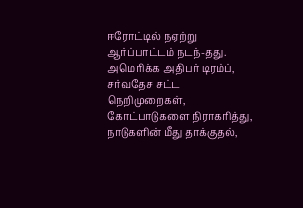ஈரோட்டில் நஏற்று ஆர்ப்பாட்டம் நடந்-தது. அமெரிக்க அதிபர் டிரம்ப், சர்வதேச சட்ட நெறிமுறைகள், கோட்பாடுகளை நிராகரித்து, நாடுகளின் மீது தாக்குதல்,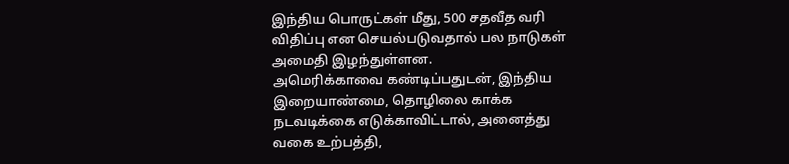இந்திய பொருட்கள் மீது, 500 சதவீத வரி விதிப்பு என செயல்படுவதால் பல நாடுகள் அமைதி இழந்துள்ளன.
அமெரிக்காவை கண்டிப்பதுடன், இந்திய இறையாண்மை, தொழிலை காக்க நடவடிக்கை எடுக்காவிட்டால், அனைத்து வகை உற்பத்தி,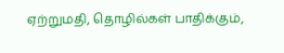ஏற்றுமதி, தொழில்கள் பாதிக்கும்,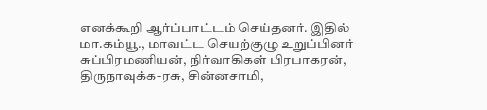எனக்கூறி ஆர்ப்பாட்டம் செய்தனர். இதில் மா.கம்யூ., மாவட்ட செயற்குழு உறுப்பினர் சுப்பிரமணியன், நிர்வாகிகள் பிரபாகரன், திருநாவுக்க-ரசு, சின்னசாமி,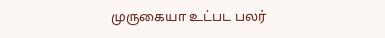முருகையா உட்பட பலர்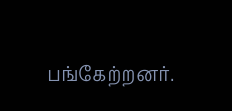பங்கேற்றனர்.